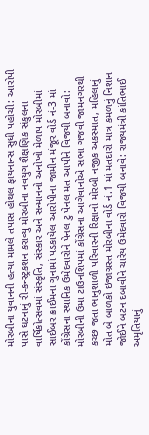મોરબીના યુવાનની હત્યા મામલે તપાસ હોથલ ફાયનાન્સ સુધી પહોચી: આરોપી પાસે ઘટનાનું રી-કન્સ્ટ્રકશન કરાવ્યુ મોરબીના નવયુગ શૈક્ષણિક સંકુલના વાર્ષિકોત્સવમાં સંસ્કૃતિ, સંસ્કાર અને સન્માનનો અનોખો મેળાપ મોરબીમાં સાઈબર ક્રાઈમના ગુનામાં પડકાયેલ આરોપીના જામીન મંજૂર વોર્ડ નં-3 માં કોંગ્રેસના સ્થાનિક ઉમેદવારોને પેનલ ટુ પેનલ મત આપીને વિજયી બનાવો: મોરબીની ઉમા ટાઉનશિપમાં કોંગ્રેસના આગેવાનોએ સભા ગજવી જામનગરથી કચ્છ જતા ભાનુશાળી પરિવારની રિક્ષાનો મોરબી નજીક અકસ્માત, મહિલાનું મોત બે બાળકો ઇજાગ્રસ્ત મોરબીના વોર્ડ નં.1 માં મતદારો માત્ર કમળનું નિશાન જોઈને બટન દબાવીને ચારેય ઉમેદવારો વિજયી બનાવે: રાજ્યમંત્રી કાંતિભાઈ અમૃતિયાનું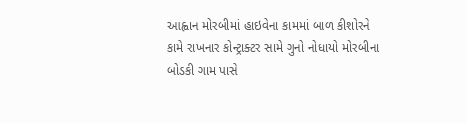આહ્વાન મોરબીમાં હાઇવેના કામમાં બાળ કીશોરને કામે રાખનાર કોન્ટ્રાક્ટર સામે ગુનો નોધાયો મોરબીના બોડકી ગામ પાસે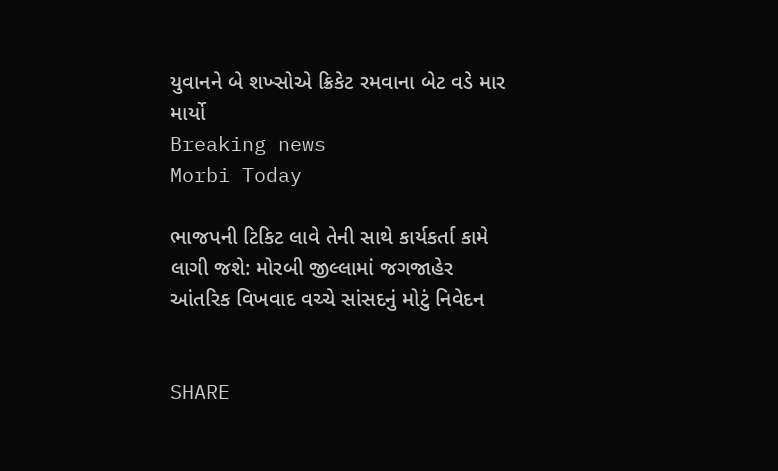યુવાનને બે શખ્સોએ ક્રિકેટ રમવાના બેટ વડે માર માર્યો
Breaking news
Morbi Today

ભાજપની ટિકિટ લાવે તેની સાથે કાર્યકર્તા કામે લાગી જશે: મોરબી જીલ્લામાં જગજાહેર આંતરિક વિખવાદ વચ્ચે સાંસદનું મોટું નિવેદન


SHARE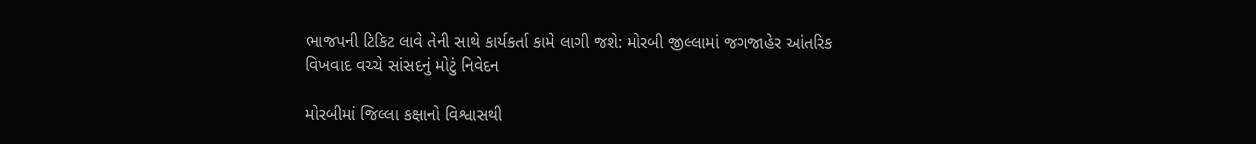ભાજપની ટિકિટ લાવે તેની સાથે કાર્યકર્તા કામે લાગી જશે: મોરબી જીલ્લામાં જગજાહેર આંતરિક વિખવાદ વચ્ચે સાંસદનું મોટું નિવેદન

મોરબીમાં જિલ્લા કક્ષાનો વિશ્વાસથી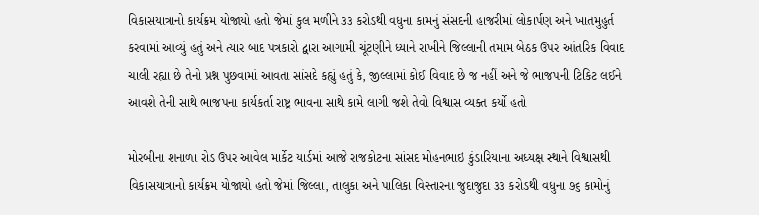વિકાસયાત્રાનો કાર્યક્રમ યોજાયો હતો જેમાં કુલ મળીને ૩૩ કરોડથી વધુના કામનું સંસદની હાજરીમાં લોકાર્પણ અને ખાતમુહુર્ત કરવામાં આવ્યું હતું અને ત્યાર બાદ પત્રકારો દ્વારા આગામી ચૂંટણીને ધ્યાને રાખીને જિલ્લાની તમામ બેઠક ઉપર આંતરિક વિવાદ ચાલી રહ્યા છે તેનો પ્રશ્ન પુછવામાં આવતા સાંસદે કહ્યું હતું કે, જીલ્લામાં કોઈ વિવાદ છે જ નહીં અને જે ભાજપની ટિકિટ લઈને આવશે તેની સાથે ભાજપના કાર્યકર્તા રાષ્ટ્ર ભાવના સાથે કામે લાગી જશે તેવો વિશ્વાસ વ્યક્ત કર્યો હતો

મોરબીના શનાળા રોડ ઉપર આવેલ માર્કેટ યાર્ડમાં આજે રાજકોટના સાંસદ મોહનભાઇ કુંડારિયાના અધ્યક્ષ સ્થાને વિશ્વાસથી વિકાસયાત્રાનો કાર્યક્રમ યોજાયો હતો જેમાં જિલ્લા, તાલુકા અને પાલિકા વિસ્તારના જુદાજુદા ૩૩ કરોડથી વધુના ૭૬ કામોનું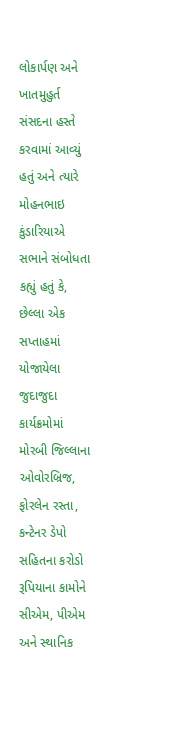લોકાર્પણ અને ખાતમુહુર્ત સંસદના હસ્તે કરવામાં આવ્યું હતું અને ત્યારે મોહનભાઇ કુંડારિયાએ સભાને સંબોધતા કહ્યું હતું કે, છેલ્લા એક સપ્તાહમાં યોજાયેલા જુદાજુદા કાર્યક્રમોમાં મોરબી જિલ્લાના ઓવોરબ્રિજ, ફોરલેન રસ્તા, કન્ટેનર ડેપો સહિતના કરોડો રૂપિયાના કામોને સીએમ, પીએમ અને સ્થાનિક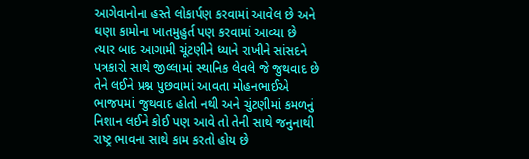આગેવાનોના હસ્તે લોકાર્પણ કરવામાં આવેલ છે અને ઘણા કામોના ખાતમુહુર્ત પણ કરવામાં આવ્યા છે ત્યાર બાદ આગામી ચૂંટણીને ધ્યાને રાખીને સાંસદને પત્રકારો સાથે જીલ્લામાં સ્થાનિક લેવલે જે જુથવાદ છે તેને લઈને પ્રશ્ન પુછવામાં આવતા મોહનભાઈએ ભાજપમાં જુથવાદ હોતો નથી અને ચુંટણીમાં કમળનું નિશાન લઈને કોઈ પણ આવે તો તેની સાથે જનુનાથી રાષ્ટ્ર ભાવના સાથે કામ કરતો હોય છે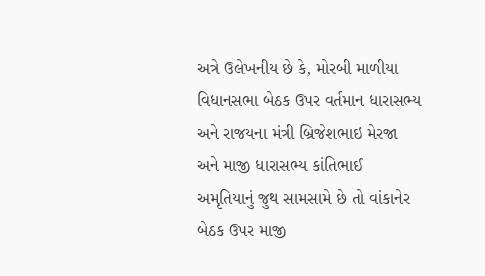અત્રે ઉલેખનીય છે કે, મોરબી માળીયા વિધાનસભા બેઠક ઉપર વર્તમાન ધારાસભ્ય અને રાજયના મંત્રી બ્રિજેશભાઇ મેરજા અને માજી ધારાસભ્ય કાંતિભાઈ અમૃતિયાનું જુથ સામસામે છે તો વાંકાનેર બેઠક ઉપર માજી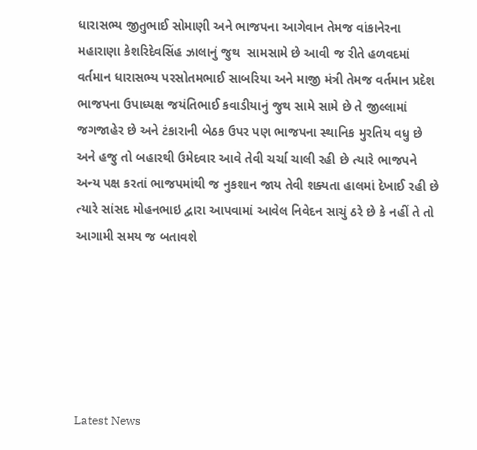ધારાસભ્ય જીતુભાઈ સોમાણી અને ભાજપના આગેવાન તેમજ વાંકાનેરના મહારાણા કેશરિદેવસિંહ ઝાલાનું જુથ  સામસામે છે આવી જ રીતે હળવદમાં વર્તમાન ધારાસભ્ય પરસોતમભાઈ સાબરિયા અને માજી મંત્રી તેમજ વર્તમાન પ્રદેશ ભાજપના ઉપાધ્યક્ષ જયંતિભાઈ કવાડીયાનું જુથ સામે સામે છે તે જીલ્લામાં જગજાહેર છે અને ટંકારાની બેઠક ઉપર પણ ભાજપના સ્થાનિક મુરતિય વધુ છે અને હજુ તો બહારથી ઉમેદવાર આવે તેવી ચર્ચા ચાલી રહી છે ત્યારે ભાજપને અન્ય પક્ષ કરતાં ભાજપમાંથી જ નુકશાન જાય તેવી શક્યતા હાલમાં દેખાઈ રહી છે ત્યારે સાંસદ મોહનભાઇ દ્વારા આપવામાં આવેલ નિવેદન સાચું ઠરે છે કે નહીં તે તો આગામી સમય જ બતાવશે






Latest News